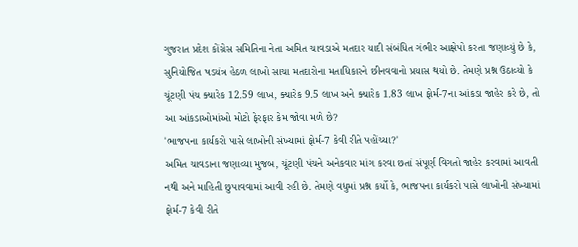ગુજરાત પ્રદેશ કોંગ્રેસ સમિતિના નેતા અમિત ચાવડાએ મતદાર યાદી સંબંધિત ગંભીર આક્ષેપો કરતા જણાવ્યું છે કે, સુનિયોજિત ષડયંત્ર હેઠળ લાખો સાચા મતદારોના મતાધિકારને છીનવવાનો પ્રયાસ થયો છે. તેમણે પ્રશ્ન ઉઠાવ્યો કે ચૂંટણી પંચ ક્યારેક 12.59 લાખ, ક્યારેક 9.5 લાખ અને ક્યારેક 1.83 લાખ ફોર્મ-7ના આંકડા જાહેર કરે છે, તો આ આંકડાઓમાંઓ મોટો ફેરફાર કેમ જોવા મળે છે?
'ભાજપના કાર્યકરો પાસે લાખોની સંખ્યામાં ફોર્મ-7 કેવી રીતે પહોંચ્યા?'
અમિત ચાવડાના જણાવ્યા મુજબ, ચૂંટણી પંચને અનેકવાર માંગ કરવા છતાં સંપૂર્ણ વિગતો જાહેર કરવામાં આવતી નથી અને માહિતી છુપાવવામાં આવી રહી છે. તેમણે વધુમાં પ્રશ્ન કર્યો કે, ભાજપના કાર્યકરો પાસે લાખોની સંખ્યામાં ફોર્મ-7 કેવી રીતે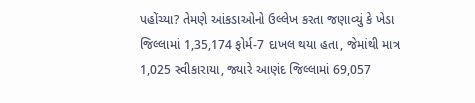પહોંચ્યા? તેમણે આંકડાઓનો ઉલ્લેખ કરતા જણાવ્યું કે ખેડા જિલ્લામાં 1,35,174 ફોર્મ-7 દાખલ થયા હતા, જેમાંથી માત્ર 1,025 સ્વીકારાયા, જ્યારે આણંદ જિલ્લામાં 69,057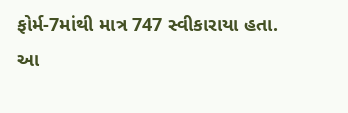ફોર્મ-7માંથી માત્ર 747 સ્વીકારાયા હતા. આ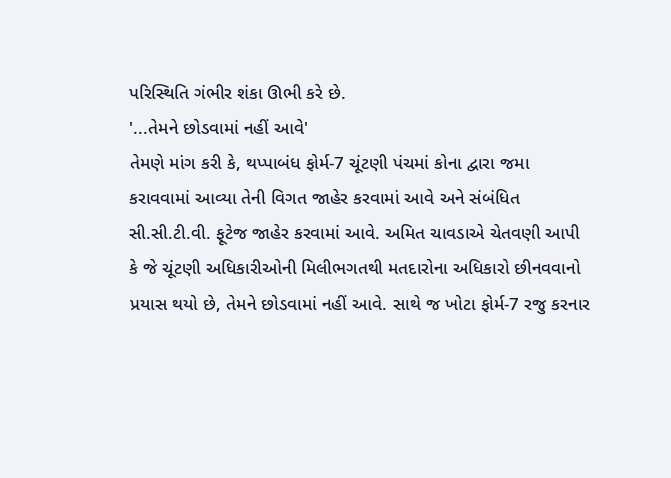પરિસ્થિતિ ગંભીર શંકા ઊભી કરે છે.
'...તેમને છોડવામાં નહીં આવે'
તેમણે માંગ કરી કે, થપ્પાબંધ ફોર્મ-7 ચૂંટણી પંચમાં કોના દ્વારા જમા કરાવવામાં આવ્યા તેની વિગત જાહેર કરવામાં આવે અને સંબંધિત સી.સી.ટી.વી. ફૂટેજ જાહેર કરવામાં આવે. અમિત ચાવડાએ ચેતવણી આપી કે જે ચૂંટણી અધિકારીઓની મિલીભગતથી મતદારોના અધિકારો છીનવવાનો પ્રયાસ થયો છે, તેમને છોડવામાં નહીં આવે. સાથે જ ખોટા ફોર્મ-7 રજુ કરનાર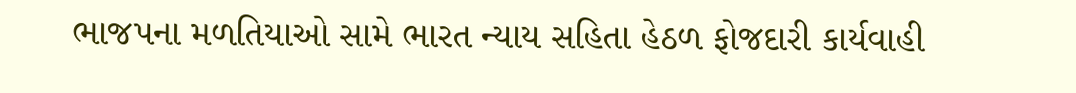ભાજપના મળતિયાઓ સામે ભારત ન્યાય સહિતા હેઠળ ફોજદારી કાર્યવાહી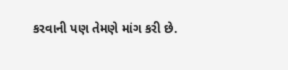કરવાની પણ તેમણે માંગ કરી છે.